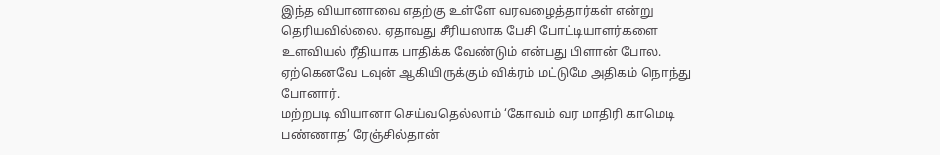இந்த வியானாவை எதற்கு உள்ளே வரவழைத்தார்கள் என்று தெரியவில்லை. ஏதாவது சீரியஸாக பேசி போட்டியாளர்களை உளவியல் ரீதியாக பாதிக்க வேண்டும் என்பது பிளான் போல. ஏற்கெனவே டவுன் ஆகியிருக்கும் விக்ரம் மட்டுமே அதிகம் நொந்து போனார்.
மற்றபடி வியானா செய்வதெல்லாம் ‘கோவம் வர மாதிரி காமெடி பண்ணாத’ ரேஞ்சில்தான்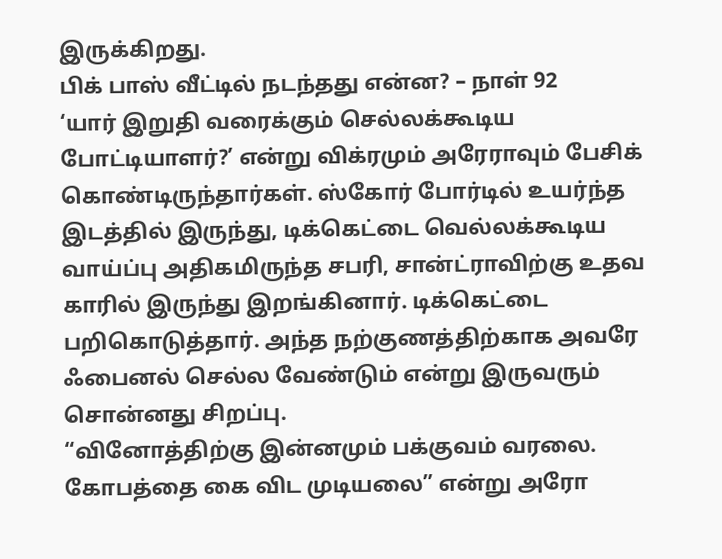இருக்கிறது.
பிக் பாஸ் வீட்டில் நடந்தது என்ன? – நாள் 92
‘யார் இறுதி வரைக்கும் செல்லக்கூடிய போட்டியாளர்?’ என்று விக்ரமும் அரேராவும் பேசிக் கொண்டிருந்தார்கள். ஸ்கோர் போர்டில் உயர்ந்த இடத்தில் இருந்து, டிக்கெட்டை வெல்லக்கூடிய வாய்ப்பு அதிகமிருந்த சபரி, சான்ட்ராவிற்கு உதவ காரில் இருந்து இறங்கினார். டிக்கெட்டை பறிகொடுத்தார். அந்த நற்குணத்திற்காக அவரே ஃபைனல் செல்ல வேண்டும் என்று இருவரும் சொன்னது சிறப்பு.
“வினோத்திற்கு இன்னமும் பக்குவம் வரலை. கோபத்தை கை விட முடியலை” என்று அரோ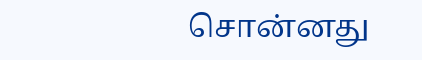சொன்னது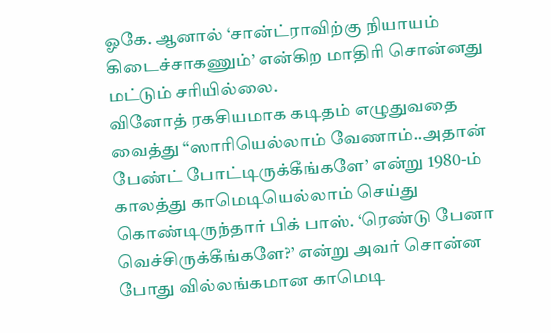ஓகே. ஆனால் ‘சான்ட்ராவிற்கு நியாயம் கிடைச்சாகணும்’ என்கிற மாதிரி சொன்னது மட்டும் சரியில்லை.
வினோத் ரகசியமாக கடிதம் எழுதுவதை வைத்து “ஸாரியெல்லாம் வேணாம்..அதான் பேண்ட் போட்டிருக்கீங்களே’ என்று 1980-ம் காலத்து காமெடியெல்லாம் செய்து கொண்டிருந்தார் பிக் பாஸ். ‘ரெண்டு பேனா வெச்சிருக்கீங்களே?’ என்று அவர் சொன்ன போது வில்லங்கமான காமெடி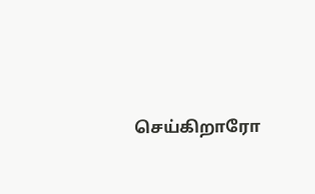செய்கிறாரோ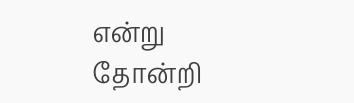என்று தோன்றி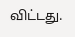விட்டது.